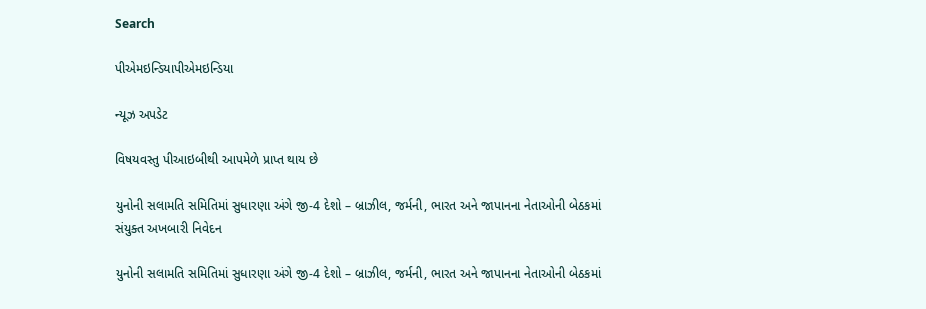Search

પીએમઇન્ડિયાપીએમઇન્ડિયા

ન્યૂઝ અપડેટ

વિષયવસ્તુ પીઆઇબીથી આપમેળે પ્રાપ્ત થાય છે

યુનોની સલામતિ સમિતિમાં સુધારણા અંગે જી-4 દેશો – બ્રાઝીલ, જર્મની, ભારત અને જાપાનના નેતાઓની બેઠકમાં સંયુક્ત અખબારી નિવેદન

યુનોની સલામતિ સમિતિમાં સુધારણા અંગે જી-4 દેશો – બ્રાઝીલ, જર્મની, ભારત અને જાપાનના નેતાઓની બેઠકમાં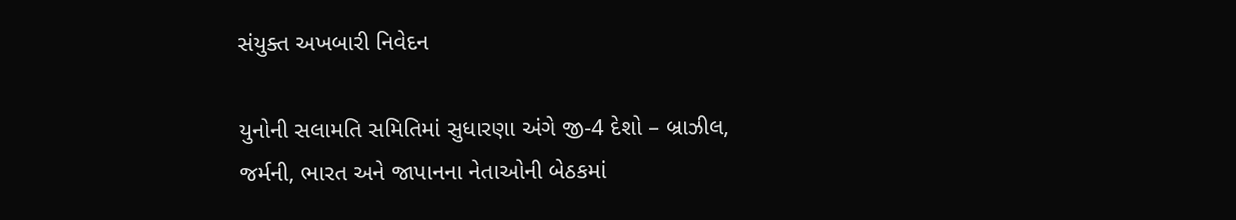સંયુક્ત અખબારી નિવેદન

યુનોની સલામતિ સમિતિમાં સુધારણા અંગે જી-4 દેશો – બ્રાઝીલ, જર્મની, ભારત અને જાપાનના નેતાઓની બેઠકમાં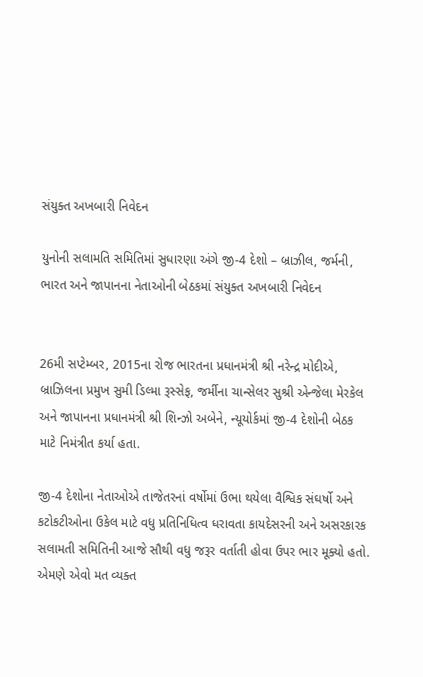સંયુક્ત અખબારી નિવેદન

યુનોની સલામતિ સમિતિમાં સુધારણા અંગે જી-4 દેશો – બ્રાઝીલ, જર્મની, ભારત અને જાપાનના નેતાઓની બેઠકમાં સંયુક્ત અખબારી નિવેદન


26મી સપ્ટેમ્બર, 2015ના રોજ ભારતના પ્રધાનમંત્રી શ્રી નરેન્દ્ર મોદીએ, બ્રાઝિલના પ્રમુખ સુમી ડિલ્મા રૂસ્સેફ, જર્મીના ચાન્સેલર સુશ્રી એન્જેલા મેરકેલ અને જાપાનના પ્રધાનમંત્રી શ્રી શિન્ઝો અબેને, ન્યૂયોર્કમાં જી-4 દેશોની બેઠક માટે નિમંત્રીત કર્યા હતા.

જી-4 દેશોના નેતાઓએ તાજેતરનાં વર્ષોમાં ઉભા થયેલા વૈશ્વિક સંઘર્ષો અને કટોકટીઓના ઉકેલ માટે વધુ પ્રતિનિધિત્વ ધરાવતા કાયદેસરની અને અસરકારક સલામતી સમિતિની આજે સૌથી વધુ જરૂર વર્તાતી હોવા ઉપર ભાર મૂક્યો હતો. એમણે એવો મત વ્યક્ત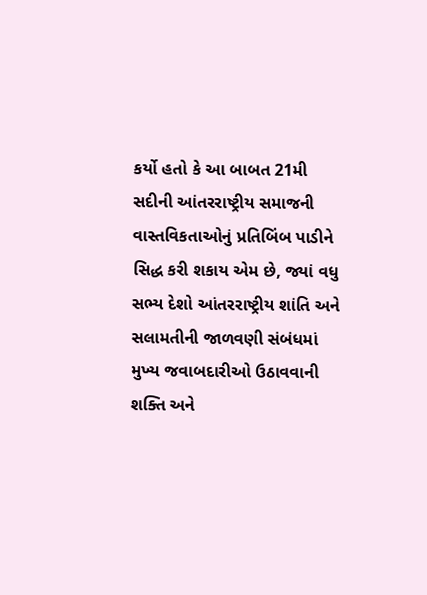કર્યો હતો કે આ બાબત 21મી સદીની આંતરરાષ્ટ્રીય સમાજની વાસ્તવિકતાઓનું પ્રતિબિંબ પાડીને સિદ્ધ કરી શકાય એમ છે, જ્યાં વધુ સભ્ય દેશો આંતરરાષ્ટ્રીય શાંતિ અને સલામતીની જાળવણી સંબંધમાં મુખ્ય જવાબદારીઓ ઉઠાવવાની શક્તિ અને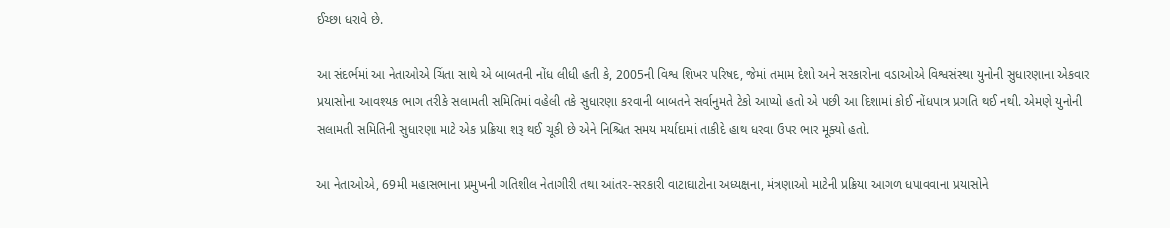ઈચ્છા ધરાવે છે.

આ સંદર્ભમાં આ નેતાઓએ ચિંતા સાથે એ બાબતની નોંધ લીધી હતી કે, 2005ની વિશ્વ શિખર પરિષદ, જેમાં તમામ દેશો અને સરકારોના વડાઓએ વિશ્વસંસ્થા યુનોની સુધારણાના એકવાર પ્રયાસોના આવશ્યક ભાગ તરીકે સલામતી સમિતિમાં વહેલી તકે સુધારણા કરવાની બાબતને સર્વાનુમતે ટેકો આપ્યો હતો એ પછી આ દિશામાં કોઈ નોંધપાત્ર પ્રગતિ થઈ નથી. એમણે યુનોની સલામતી સમિતિની સુધારણા માટે એક પ્રક્રિયા શરૂ થઈ ચૂકી છે એને નિશ્ચિત સમય મર્યાદામાં તાકીદે હાથ ધરવા ઉપર ભાર મૂક્યો હતો.

આ નેતાઓએ, 69મી મહાસભાના પ્રમુખની ગતિશીલ નેતાગીરી તથા આંતર-સરકારી વાટાઘાટોના અધ્યક્ષના, મંત્રણાઓ માટેની પ્રક્રિયા આગળ ધપાવવાના પ્રયાસોને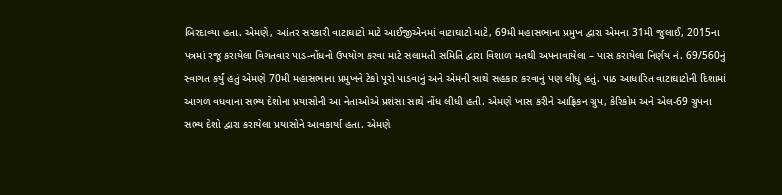બિરદાવ્યા હતા. એમણે, આંતર સરકારી વાટાઘાટો માટે આઈજીએનમાં વાટાઘાટો માટે, 69મી મહાસભાના પ્રમુખ દ્વારા એમના 31મી જુલાઈ, 2015ના પત્રમાં રજૂ કરાયેલા વિગતવાર પાડ-નોંધનો ઉપયોગ કરવા માટે સલામતી સમિતિ દ્વારા વિશાળ મતથી અપનાવાયેલા – પાસ કરાયેલા નિર્ણય નં. 69/560નું સ્વાગત કર્યું હતું એમણે 70મી મહાસભાના પ્રમુખને ટેકો પૂરો પાડવાનું અને એમની સાથે સહકાર કરવાનું પણ લીધું હતું. પાઠ આધારિત વાટાઘાટોની દિશામાં આગળ વધવાના સભ્ય દેશોના પ્રયાસોની આ નેતાઓએ પ્રશંસા સાથે નોંધ લીધી હતી. એમણે ખાસ કરીને આફ્રિકન ગ્રુપ, કેરિકોમ અને એલ-69 ગ્રુપના સભ્ય દેશો દ્વારા કરાયેલા પ્રયાસોને આવકાર્યા હતા. એમણે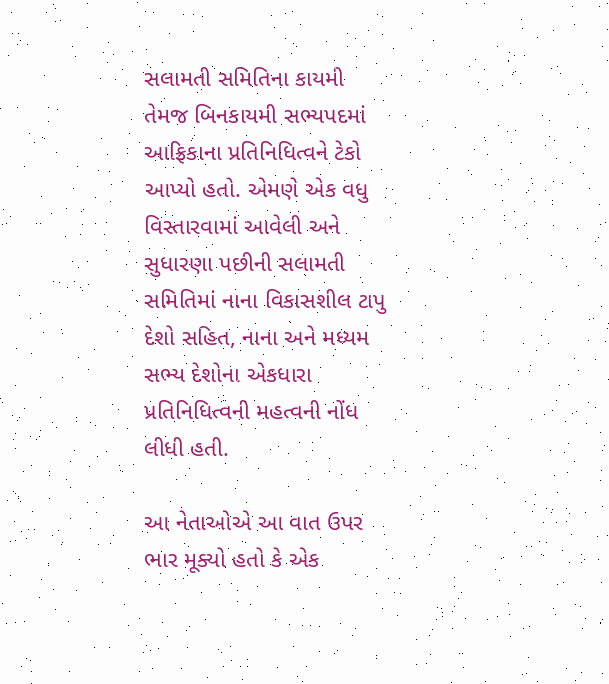સલામતી સમિતિના કાયમી તેમજ બિનકાયમી સભ્યપદમાં આફ્રિકાના પ્રતિનિધિત્વને ટેકો આપ્યો હતો. એમણે એક વધુ વિસ્તારવામાં આવેલી અને સુધારણા પછીની સલામતી સમિતિમાં નાના વિકાસશીલ ટાપુ દેશો સહિત, નાના અને મધ્યમ સભ્ય દેશોના એકધારા પ્રતિનિધિત્વની મહત્વની નોંધ લીધી હતી.

આ નેતાઓએ આ વાત ઉપર ભાર મૂક્યો હતો કે એક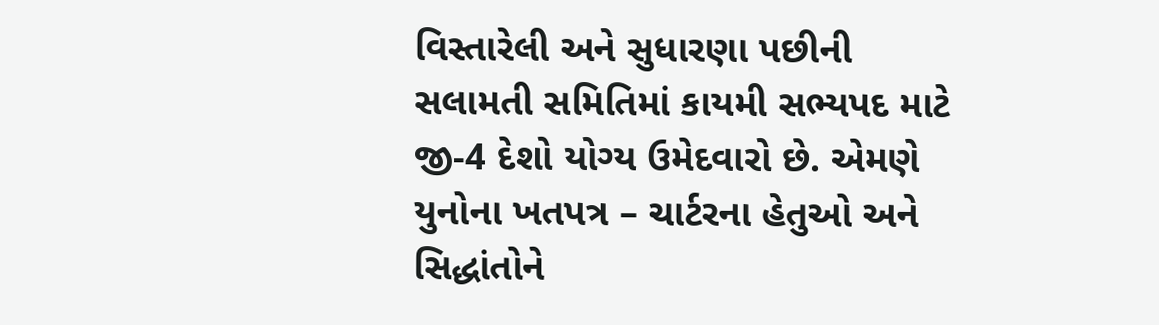વિસ્તારેલી અને સુધારણા પછીની સલામતી સમિતિમાં કાયમી સભ્યપદ માટે જી-4 દેશો યોગ્ય ઉમેદવારો છે. એમણે યુનોના ખતપત્ર – ચાર્ટરના હેતુઓ અને સિદ્ધાંતોને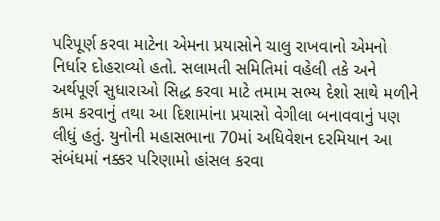પરિપૂર્ણ કરવા માટેના એમના પ્રયાસોને ચાલુ રાખવાનો એમનો નિર્ધાર દોહરાવ્યો હતો. સલામતી સમિતિમાં વહેલી તકે અને અર્થપૂર્ણ સુધારાઓ સિદ્ધ કરવા માટે તમામ સભ્ય દેશો સાથે મળીને કામ કરવાનું તથા આ દિશામાંના પ્રયાસો વેગીલા બનાવવાનું પણ લીધું હતું. યુનોની મહાસભાના 70માં અધિવેશન દરમિયાન આ સંબંધમાં નક્કર પરિણામો હાંસલ કરવા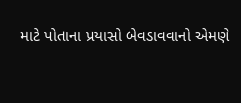માટે પોતાના પ્રયાસો બેવડાવવાનો એમણે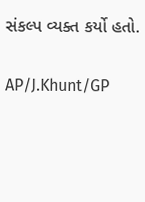સંકલ્પ વ્યક્ત કર્યો હતો.

AP/J.Khunt/GP